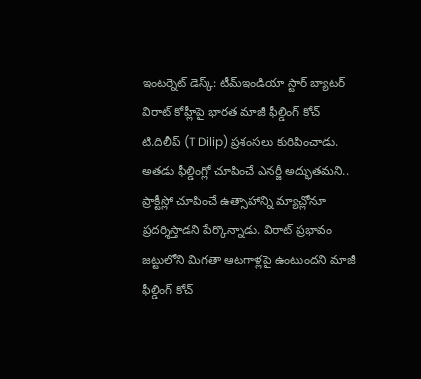ఇంటర్నెట్ డెస్క్: టీమ్ఇండియా స్టార్ బ్యాటర్ విరాట్ కోహ్లీపై భారత మాజీ ఫీల్డింగ్ కోచ్ టి.దిలీప్ (T Dilip) ప్రశంసలు కురిపించాడు. అతడు ఫీల్డింగ్లో చూపించే ఎనర్జీ అద్భుతమని.. ప్రాక్టీస్లో చూపించే ఉత్సాహాన్ని మ్యాచ్లోనూ ప్రదర్శిస్తాడని పేర్కొన్నాడు. విరాట్ ప్రభావం జట్టులోని మిగతా ఆటగాళ్లపై ఉంటుందని మాజీ ఫీల్డింగ్ కోచ్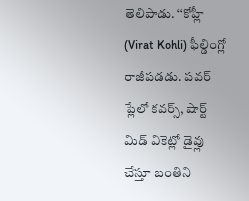తెలిపాడు. ‘‘కోహ్లీ (Virat Kohli) ఫీల్డింగ్లో రాజీపడడు. పవర్ ప్లేలో కవర్స్, షార్ట్ మిడ్ వికెట్లో డైవ్లు చేస్తూ బంతిని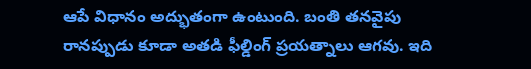ఆపే విధానం అద్భుతంగా ఉంటుంది. బంతి తనవైపు రానప్పుడు కూడా అతడి ఫీల్డింగ్ ప్రయత్నాలు ఆగవు. ఇది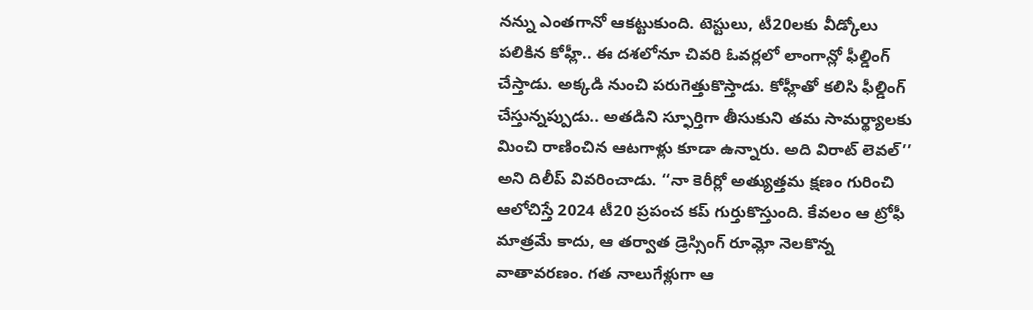నన్ను ఎంతగానో ఆకట్టుకుంది. టెస్టులు, టీ20లకు వీడ్కోలు పలికిన కోహ్లీ.. ఈ దశలోనూ చివరి ఓవర్లలో లాంగాన్లో ఫీల్డింగ్ చేస్తాడు. అక్కడి నుంచి పరుగెత్తుకొస్తాడు. కోహ్లీతో కలిసి ఫీల్డింగ్ చేస్తున్నప్పుడు.. అతడిని స్ఫూర్తిగా తీసుకుని తమ సామర్థ్యాలకు మించి రాణించిన ఆటగాళ్లు కూడా ఉన్నారు. అది విరాట్ లెవల్’’ అని దిలీప్ వివరించాడు. ‘‘నా కెరీర్లో అత్యుత్తమ క్షణం గురించి ఆలోచిస్తే 2024 టీ20 ప్రపంచ కప్ గుర్తుకొస్తుంది. కేవలం ఆ ట్రోఫీ మాత్రమే కాదు, ఆ తర్వాత డ్రెస్సింగ్ రూమ్లో నెలకొన్న వాతావరణం. గత నాలుగేళ్లుగా ఆ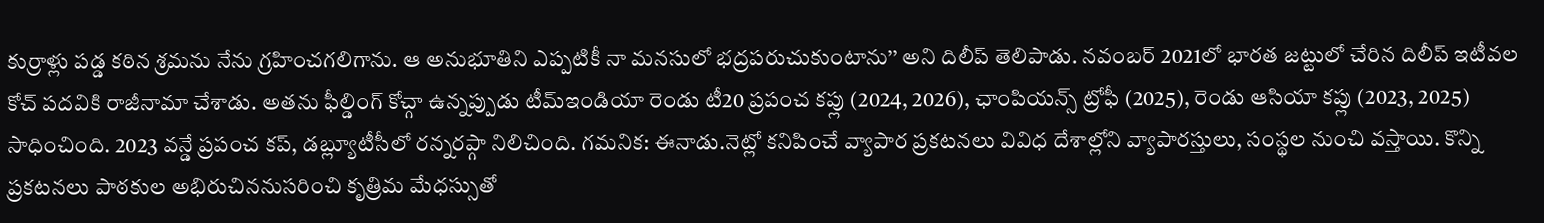కుర్రాళ్లు పడ్డ కఠిన శ్రమను నేను గ్రహించగలిగాను. ఆ అనుభూతిని ఎప్పటికీ నా మనసులో భద్రపరుచుకుంటాను’’ అని దిలీప్ తెలిపాడు. నవంబర్ 2021లో భారత జట్టులో చేరిన దిలీప్ ఇటీవల కోచ్ పదవికి రాజీనామా చేశాడు. అతను ఫీల్డింగ్ కోచ్గా ఉన్నప్పుడు టీమ్ఇండియా రెండు టీ20 ప్రపంచ కప్లు (2024, 2026), ఛాంపియన్స్ ట్రోఫీ (2025), రెండు ఆసియా కప్లు (2023, 2025) సాధించింది. 2023 వన్డే ప్రపంచ కప్, డబ్ల్యూటీసీలో రన్నరప్గా నిలిచింది. గమనిక: ఈనాడు.నెట్లో కనిపించే వ్యాపార ప్రకటనలు వివిధ దేశాల్లోని వ్యాపారస్తులు, సంస్థల నుంచి వస్తాయి. కొన్ని ప్రకటనలు పాఠకుల అభిరుచిననుసరించి కృత్రిమ మేధస్సుతో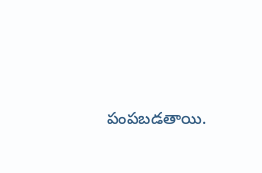పంపబడతాయి.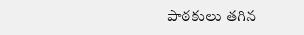పాఠకులు తగిన